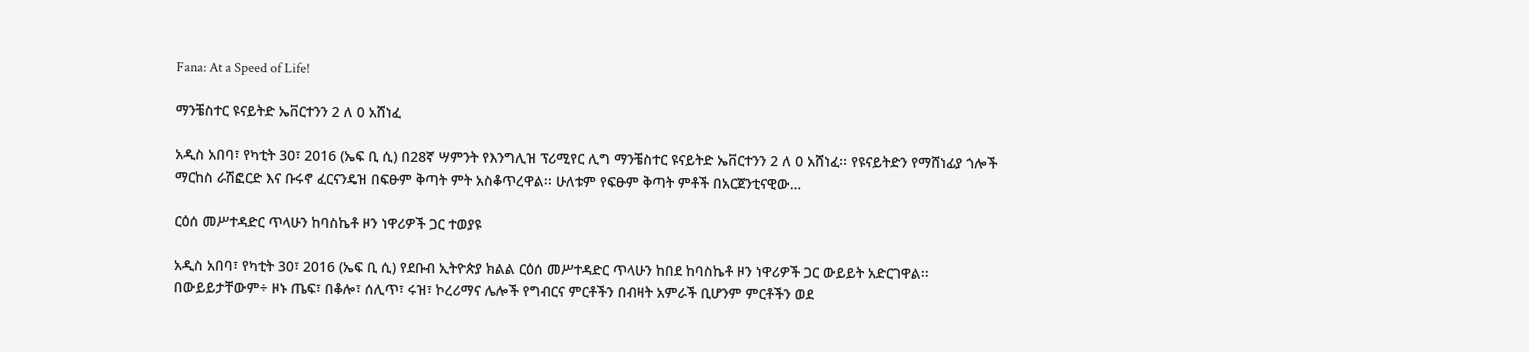Fana: At a Speed of Life!

ማንቼስተር ዩናይትድ ኤቨርተንን 2 ለ 0 አሸነፈ

አዲስ አበባ፣ የካቲት 30፣ 2016 (ኤፍ ቢ ሲ) በ28ኛ ሣምንት የእንግሊዝ ፕሪሚየር ሊግ ማንቼስተር ዩናይትድ ኤቨርተንን 2 ለ 0 አሸነፈ፡፡ የዩናይትድን የማሸነፊያ ጎሎች ማርከስ ራሽፎርድ እና ቡሩኖ ፈርናንዴዝ በፍፁም ቅጣት ምት አስቆጥረዋል፡፡ ሁለቱም የፍፁም ቅጣት ምቶች በአርጀንቲናዊው…

ርዕሰ መሥተዳድር ጥላሁን ከባስኬቶ ዞን ነዋሪዎች ጋር ተወያዩ

አዲስ አበባ፣ የካቲት 30፣ 2016 (ኤፍ ቢ ሲ) የደቡብ ኢትዮጵያ ክልል ርዕሰ መሥተዳድር ጥላሁን ከበደ ከባስኬቶ ዞን ነዋሪዎች ጋር ውይይት አድርገዋል፡፡ በውይይታቸውም÷ ዞኑ ጤፍ፣ በቆሎ፣ ሰሊጥ፣ ሩዝ፣ ኮረሪማና ሌሎች የግብርና ምርቶችን በብዛት አምራች ቢሆንም ምርቶችን ወደ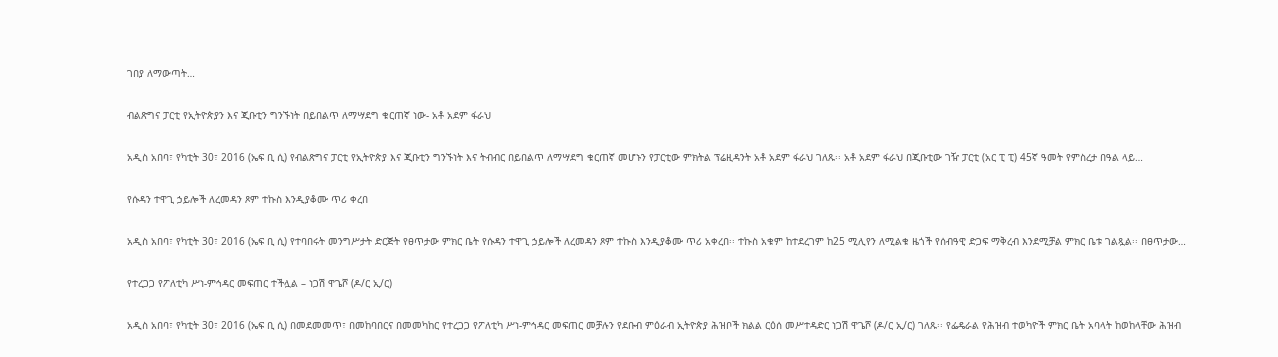ገበያ ለማውጣት…

ብልጽግና ፓርቲ የኢትዮጵያን እና ጂቡቲን ግንኙነት በይበልጥ ለማሣደግ ቁርጠኛ ነው- አቶ አደም ፋራህ

አዲስ አበባ፣ የካቲት 30፣ 2016 (ኤፍ ቢ ሲ) የብልጽግና ፓርቲ የኢትዮጵያ እና ጂቡቲን ግንኙነት እና ትብብር በይበልጥ ለማሣደግ ቁርጠኛ መሆኑን የፓርቲው ምክትል ፕሬዚዳንት አቶ አደም ፋራህ ገለጹ፡፡ አቶ አደም ፋራህ በጂቡቲው ገዥ ፓርቲ (አር ፒ ፒ) 45ኛ ዓመት የምስረታ በዓል ላይ…

የሱዳን ተዋጊ ኃይሎች ለረመዳን ጾም ተኩስ እንዲያቆሙ ጥሪ ቀረበ

አዲስ አበባ፣ የካቲት 30፣ 2016 (ኤፍ ቢ ሲ) የተባበሩት መንግሥታት ድርጅት የፀጥታው ምክር ቤት የሱዳን ተዋጊ ኃይሎች ለረመዳን ጾም ተኩስ እንዲያቆሙ ጥሪ አቀረበ፡፡ ተኩስ አቁም ከተደረገም ከ25 ሚሊየን ለሚልቁ ዜጎች የሰብዓዊ ድጋፍ ማቅረብ እንደሚቻል ምክር ቤቱ ገልጿል፡፡ በፀጥታው…

የተረጋጋ የፖለቲካ ሥነ-ምኅዳር መፍጠር ተችሏል – ነጋሽ ዋጌሾ (ዶ/ር ኢ/ር)

አዲስ አበባ፣ የካቲት 30፣ 2016 (ኤፍ ቢ ሲ) በመደመመጥ፣ በመከባበርና በመመካከር የተረጋጋ የፖለቲካ ሥነ-ምኅዳር መፍጠር መቻሉን የደቡብ ምዕራብ ኢትዮጵያ ሕዝቦች ክልል ርዕሰ መሥተዳድር ነጋሽ ዋጌሾ (ዶ/ር ኢ/ር) ገለጹ፡፡ የፌዴራል የሕዝብ ተወካዮች ምክር ቤት አባላት ከወከላቸው ሕዝብ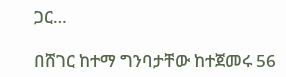ጋር…

በሸገር ከተማ ግንባታቸው ከተጀመሩ 56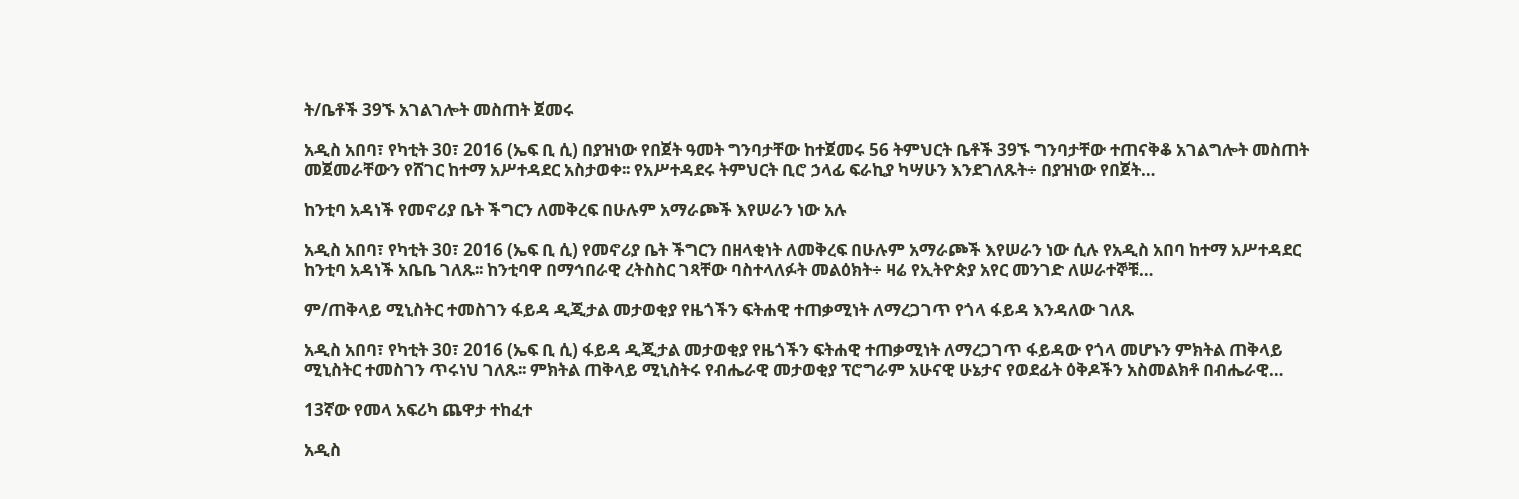ት/ቤቶች 39ኙ አገልገሎት መስጠት ጀመሩ

አዲስ አበባ፣ የካቲት 30፣ 2016 (ኤፍ ቢ ሲ) በያዝነው የበጀት ዓመት ግንባታቸው ከተጀመሩ 56 ትምህርት ቤቶች 39ኙ ግንባታቸው ተጠናቅቆ አገልግሎት መስጠት መጀመራቸውን የሸገር ከተማ አሥተዳደር አስታወቀ፡፡ የአሥተዳደሩ ትምህርት ቢሮ ኃላፊ ፍራኪያ ካሣሁን እንደገለጹት÷ በያዝነው የበጀት…

ከንቲባ አዳነች የመኖሪያ ቤት ችግርን ለመቅረፍ በሁሉም አማራጮች እየሠራን ነው አሉ

አዲስ አበባ፣ የካቲት 30፣ 2016 (ኤፍ ቢ ሲ) የመኖሪያ ቤት ችግርን በዘላቂነት ለመቅረፍ በሁሉም አማራጮች እየሠራን ነው ሲሉ የአዲስ አበባ ከተማ አሥተዳደር ከንቲባ አዳነች አቤቤ ገለጹ፡፡ ከንቲባዋ በማኅበራዊ ረትስስር ገጻቸው ባስተላለፉት መልዕክት÷ ዛሬ የኢትዮጵያ አየር መንገድ ለሠራተኞቹ…

ም/ጠቅላይ ሚኒስትር ተመስገን ፋይዳ ዲጂታል መታወቂያ የዜጎችን ፍትሐዊ ተጠቃሚነት ለማረጋገጥ የጎላ ፋይዳ እንዳለው ገለጹ

አዲስ አበባ፣ የካቲት 30፣ 2016 (ኤፍ ቢ ሲ) ፋይዳ ዲጂታል መታወቂያ የዜጎችን ፍትሐዊ ተጠቃሚነት ለማረጋገጥ ፋይዳው የጎላ መሆኑን ምክትል ጠቅላይ ሚኒስትር ተመስገን ጥሩነህ ገለጹ፡፡ ምክትል ጠቅላይ ሚኒስትሩ የብሔራዊ መታወቂያ ፕሮግራም አሁናዊ ሁኔታና የወደፊት ዕቅዶችን አስመልክቶ በብሔራዊ…

13ኛው የመላ አፍሪካ ጨዋታ ተከፈተ

አዲስ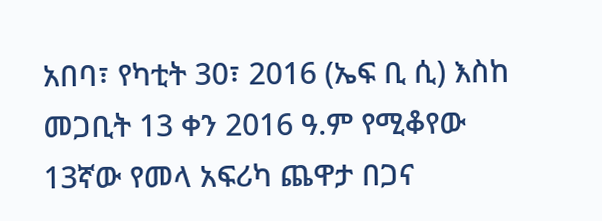አበባ፣ የካቲት 30፣ 2016 (ኤፍ ቢ ሲ) እስከ መጋቢት 13 ቀን 2016 ዓ.ም የሚቆየው 13ኛው የመላ አፍሪካ ጨዋታ በጋና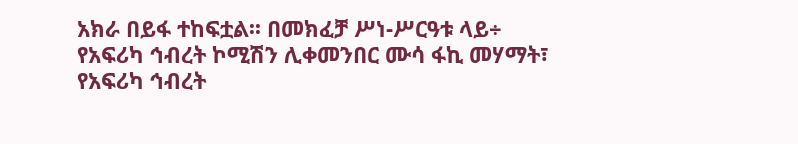አክራ በይፋ ተከፍቷል፡፡ በመክፈቻ ሥነ-ሥርዓቱ ላይ÷ የአፍሪካ ኅብረት ኮሚሽን ሊቀመንበር ሙሳ ፋኪ መሃማት፣ የአፍሪካ ኅብረት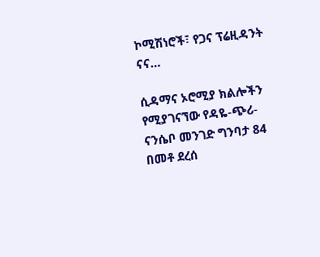ኮሚሽነሮች፣ የጋና ፕሬዚዳንት ናና…

ሲዳማና ኦሮሚያ ክልሎችን የሚያገናኘው የዳዬ-ጭሪ-ናንሴቦ መንገድ ግንባታ 84 በመቶ ደረሰ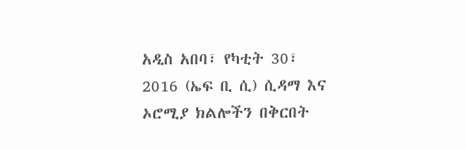አዲስ አበባ፣ የካቲት 30፣ 2016 (ኤፍ ቢ ሲ) ሲዳማ እና ኦሮሚያ ክልሎችን በቅርበት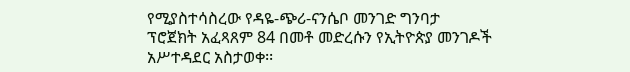የሚያስተሳስረው የዳዬ-ጭሪ-ናንሴቦ መንገድ ግንባታ ፕሮጀክት አፈጻጸም 84 በመቶ መድረሱን የኢትዮጵያ መንገዶች አሥተዳደር አስታወቀ፡፡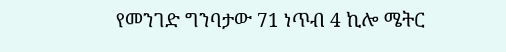የመንገድ ግንባታው 71 ነጥብ 4 ኪሎ ሜትር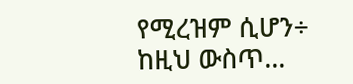የሚረዝም ሲሆን÷ ከዚህ ውስጥ…